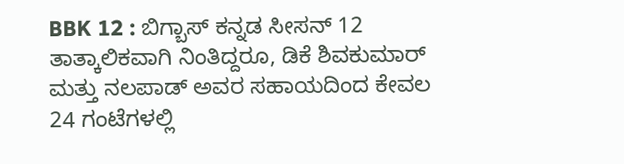BBK 12 : ಬಿಗ್ಬಾಸ್ ಕನ್ನಡ ಸೀಸನ್ 12 ತಾತ್ಕಾಲಿಕವಾಗಿ ನಿಂತಿದ್ದರೂ, ಡಿಕೆ ಶಿವಕುಮಾರ್ ಮತ್ತು ನಲಪಾಡ್ ಅವರ ಸಹಾಯದಿಂದ ಕೇವಲ 24 ಗಂಟೆಗಳಲ್ಲಿ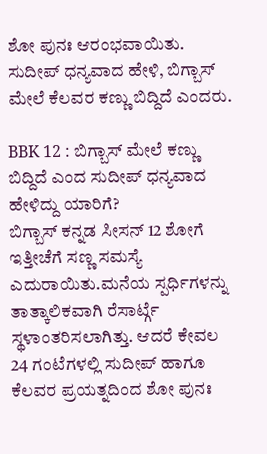ಶೋ ಪುನಃ ಆರಂಭವಾಯಿತು. ಸುದೀಪ್ ಧನ್ಯವಾದ ಹೇಳಿ, ಬಿಗ್ಬಾಸ್ ಮೇಲೆ ಕೆಲವರ ಕಣ್ಣು ಬಿದ್ದಿದೆ ಎಂದರು.

BBK 12 : ಬಿಗ್ಬಾಸ್ ಮೇಲೆ ಕಣ್ಣು ಬಿದ್ದಿದೆ ಎಂದ ಸುದೀಪ್ ಧನ್ಯವಾದ ಹೇಳಿದ್ದು ಯಾರಿಗೆ?
ಬಿಗ್ಬಾಸ್ ಕನ್ನಡ ಸೀಸನ್ 12 ಶೋಗೆ ಇತ್ತೀಚೆಗೆ ಸಣ್ಣ ಸಮಸ್ಯೆ ಎದುರಾಯಿತು.ಮನೆಯ ಸ್ಪರ್ಧಿಗಳನ್ನು ತಾತ್ಕಾಲಿಕವಾಗಿ ರೆಸಾರ್ಟ್ಗೆ ಸ್ಥಳಾಂತರಿಸಲಾಗಿತ್ತು. ಆದರೆ ಕೇವಲ 24 ಗಂಟೆಗಳಲ್ಲಿ ಸುದೀಪ್ ಹಾಗೂ ಕೆಲವರ ಪ್ರಯತ್ನದಿಂದ ಶೋ ಪುನಃ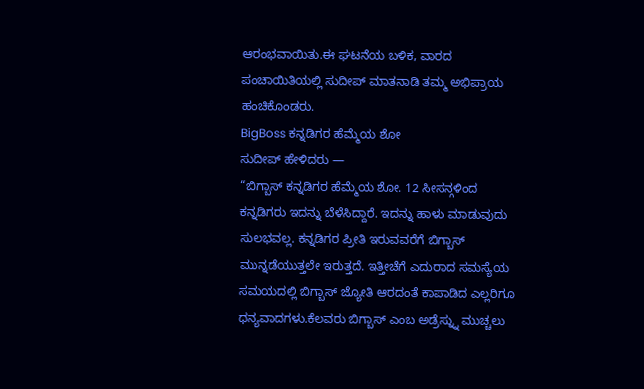ಆರಂಭವಾಯಿತು.ಈ ಘಟನೆಯ ಬಳಿಕ, ವಾರದ ಪಂಚಾಯಿತಿಯಲ್ಲಿ ಸುದೀಪ್ ಮಾತನಾಡಿ ತಮ್ಮ ಅಭಿಪ್ರಾಯ ಹಂಚಿಕೊಂಡರು.
BigBoss ಕನ್ನಡಿಗರ ಹೆಮ್ಮೆಯ ಶೋ
ಸುದೀಪ್ ಹೇಳಿದರು —
“ಬಿಗ್ಬಾಸ್ ಕನ್ನಡಿಗರ ಹೆಮ್ಮೆಯ ಶೋ. 12 ಸೀಸನ್ಗಳಿಂದ ಕನ್ನಡಿಗರು ಇದನ್ನು ಬೆಳೆಸಿದ್ದಾರೆ. ಇದನ್ನು ಹಾಳು ಮಾಡುವುದು ಸುಲಭವಲ್ಲ. ಕನ್ನಡಿಗರ ಪ್ರೀತಿ ಇರುವವರೆಗೆ ಬಿಗ್ಬಾಸ್ ಮುನ್ನಡೆಯುತ್ತಲೇ ಇರುತ್ತದೆ. ಇತ್ತೀಚೆಗೆ ಎದುರಾದ ಸಮಸ್ಯೆಯ ಸಮಯದಲ್ಲಿ ಬಿಗ್ಬಾಸ್ ಜ್ಯೋತಿ ಆರದಂತೆ ಕಾಪಾಡಿದ ಎಲ್ಲರಿಗೂ ಧನ್ಯವಾದಗಳು.ಕೆಲವರು ಬಿಗ್ಬಾಸ್ ಎಂಬ ಅಡ್ರೆಸ್ನ್ನು ಮುಚ್ಚಲು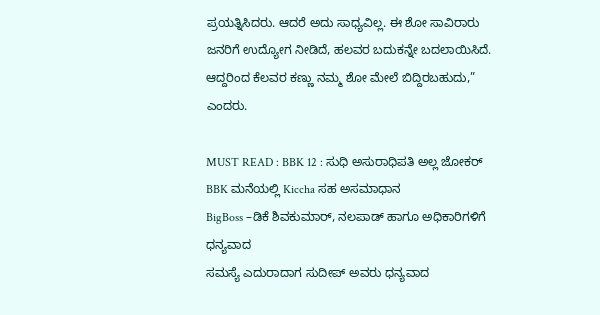ಪ್ರಯತ್ನಿಸಿದರು. ಆದರೆ ಅದು ಸಾಧ್ಯವಿಲ್ಲ. ಈ ಶೋ ಸಾವಿರಾರು ಜನರಿಗೆ ಉದ್ಯೋಗ ನೀಡಿದೆ, ಹಲವರ ಬದುಕನ್ನೇ ಬದಲಾಯಿಸಿದೆ. ಆದ್ದರಿಂದ ಕೆಲವರ ಕಣ್ಣು ನಮ್ಮ ಶೋ ಮೇಲೆ ಬಿದ್ದಿರಬಹುದು,” ಎಂದರು.

MUST READ : BBK 12 : ಸುಧಿ ಅಸುರಾಧಿಪತಿ ಅಲ್ಲ ಜೋಕರ್ BBK ಮನೆಯಲ್ಲಿ Kiccha ಸಹ ಅಸಮಾಧಾನ
BigBoss –ಡಿಕೆ ಶಿವಕುಮಾರ್, ನಲಪಾಡ್ ಹಾಗೂ ಅಧಿಕಾರಿಗಳಿಗೆ ಧನ್ಯವಾದ
ಸಮಸ್ಯೆ ಎದುರಾದಾಗ ಸುದೀಪ್ ಅವರು ಧನ್ಯವಾದ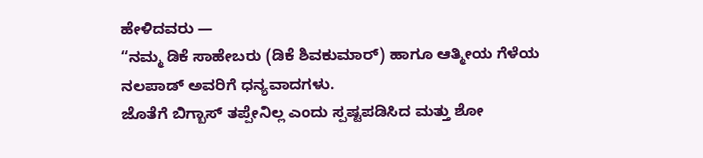ಹೇಳಿದವರು —
“ನಮ್ಮ ಡಿಕೆ ಸಾಹೇಬರು (ಡಿಕೆ ಶಿವಕುಮಾರ್) ಹಾಗೂ ಆತ್ಮೀಯ ಗೆಳೆಯ ನಲಪಾಡ್ ಅವರಿಗೆ ಧನ್ಯವಾದಗಳು.
ಜೊತೆಗೆ ಬಿಗ್ಬಾಸ್ ತಪ್ಪೇನಿಲ್ಲ ಎಂದು ಸ್ಪಷ್ಟಪಡಿಸಿದ ಮತ್ತು ಶೋ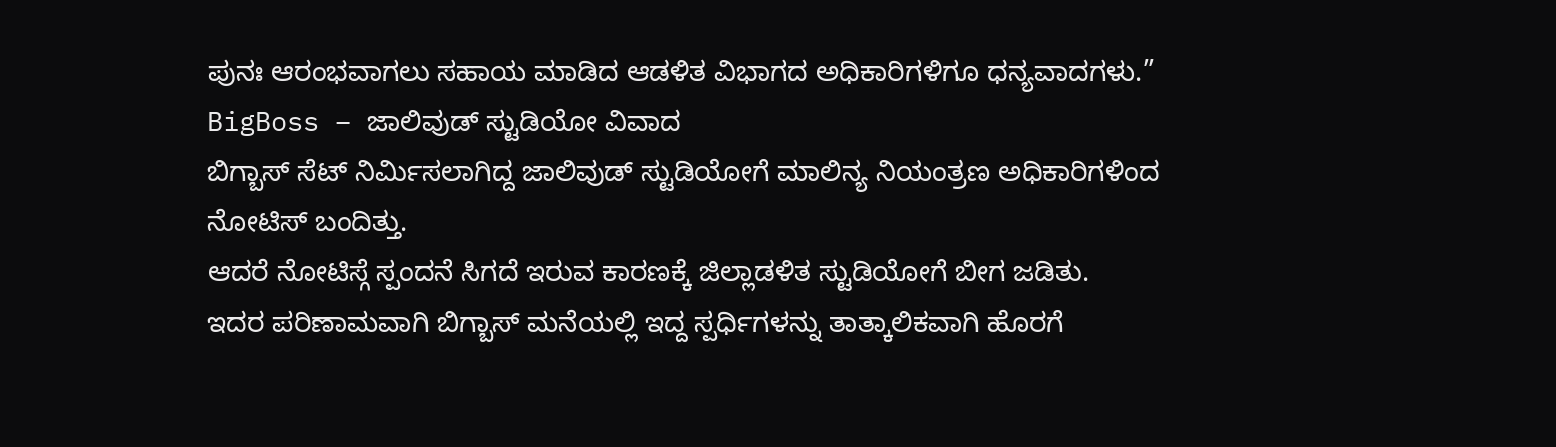ಪುನಃ ಆರಂಭವಾಗಲು ಸಹಾಯ ಮಾಡಿದ ಆಡಳಿತ ವಿಭಾಗದ ಅಧಿಕಾರಿಗಳಿಗೂ ಧನ್ಯವಾದಗಳು.”
BigBoss – ಜಾಲಿವುಡ್ ಸ್ಟುಡಿಯೋ ವಿವಾದ
ಬಿಗ್ಬಾಸ್ ಸೆಟ್ ನಿರ್ಮಿಸಲಾಗಿದ್ದ ಜಾಲಿವುಡ್ ಸ್ಟುಡಿಯೋಗೆ ಮಾಲಿನ್ಯ ನಿಯಂತ್ರಣ ಅಧಿಕಾರಿಗಳಿಂದ ನೋಟಿಸ್ ಬಂದಿತ್ತು.
ಆದರೆ ನೋಟಿಸ್ಗೆ ಸ್ಪಂದನೆ ಸಿಗದೆ ಇರುವ ಕಾರಣಕ್ಕೆ ಜಿಲ್ಲಾಡಳಿತ ಸ್ಟುಡಿಯೋಗೆ ಬೀಗ ಜಡಿತು.
ಇದರ ಪರಿಣಾಮವಾಗಿ ಬಿಗ್ಬಾಸ್ ಮನೆಯಲ್ಲಿ ಇದ್ದ ಸ್ಪರ್ಧಿಗಳನ್ನು ತಾತ್ಕಾಲಿಕವಾಗಿ ಹೊರಗೆ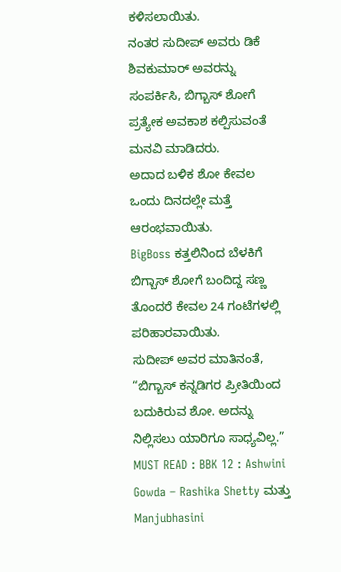ಕಳಿಸಲಾಯಿತು.
ನಂತರ ಸುದೀಪ್ ಅವರು ಡಿಕೆ ಶಿವಕುಮಾರ್ ಅವರನ್ನು ಸಂಪರ್ಕಿಸಿ, ಬಿಗ್ಬಾಸ್ ಶೋಗೆ ಪ್ರತ್ಯೇಕ ಅವಕಾಶ ಕಲ್ಪಿಸುವಂತೆ ಮನವಿ ಮಾಡಿದರು.
ಅದಾದ ಬಳಿಕ ಶೋ ಕೇವಲ ಒಂದು ದಿನದಲ್ಲೇ ಮತ್ತೆ ಆರಂಭವಾಯಿತು.
BigBoss ಕತ್ತಲಿನಿಂದ ಬೆಳಕಿಗೆ
ಬಿಗ್ಬಾಸ್ ಶೋಗೆ ಬಂದಿದ್ದ ಸಣ್ಣ ತೊಂದರೆ ಕೇವಲ 24 ಗಂಟೆಗಳಲ್ಲಿ ಪರಿಹಾರವಾಯಿತು.
ಸುದೀಪ್ ಅವರ ಮಾತಿನಂತೆ,
“ಬಿಗ್ಬಾಸ್ ಕನ್ನಡಿಗರ ಪ್ರೀತಿಯಿಂದ ಬದುಕಿರುವ ಶೋ. ಅದನ್ನು ನಿಲ್ಲಿಸಲು ಯಾರಿಗೂ ಸಾಧ್ಯವಿಲ್ಲ.”
MUST READ : BBK 12 : Ashwini Gowda – Rashika Shetty ಮತ್ತು Manjubhasini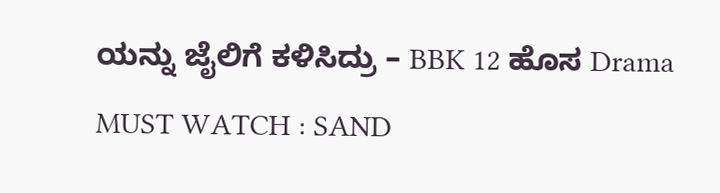ಯನ್ನು ಜೈಲಿಗೆ ಕಳಿಸಿದ್ರು – BBK 12 ಹೊಸ Drama
MUST WATCH : SAND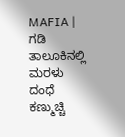MAFIA | ಗಡಿ ತಾಲೂಕಿನಲ್ಲಿ ಮರಳು ದಂಧೆ ಕಣ್ಮುಚ್ಚಿ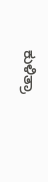ಕುಳಿತ್ರಾ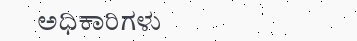ಅಧಿಕಾರಿಗಳು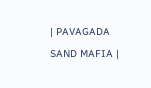| PAVAGADA SAND MAFIA |